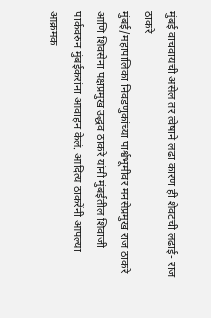मुंबई वाचवायची असेल तर त्वेषाने लढा कारण ही शेवटची लढाई- राज ठाकरे
मुंबई/महापालिका निवडणुकांच्या पार्श्वभूमीवर मनसेप्रमुख राज ठाकरे आणि शिवसेना पक्षप्रमुख उद्धव ठाकरे यांनी मुंबईतील शिवाजी पार्कवरुन मुंबईकरांना आवाहन केलं. आदित्य ठाकरेंनी आपल्या आक्रमक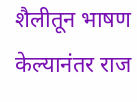शैलीतून भाषण केल्यानंतर राज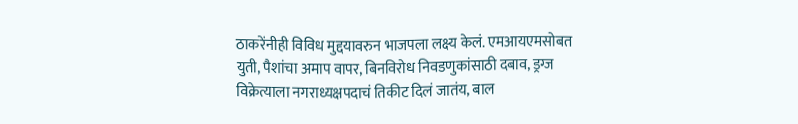ठाकरेंनीही विविध मुद्दयावरुन भाजपला लक्ष्य केलं. एमआयएमसोबत युती, पैशांचा अमाप वापर, बिनविरोध निवडणुकांसाठी दबाव, ड्रग्ज विक्रेत्याला नगराध्यक्षपदाचं तिकीट दिलं जातंय, बाल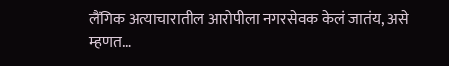लैंगिक अत्याचारातील आरोपीला नगरसेवक केलं जातंय, असे म्हणत…